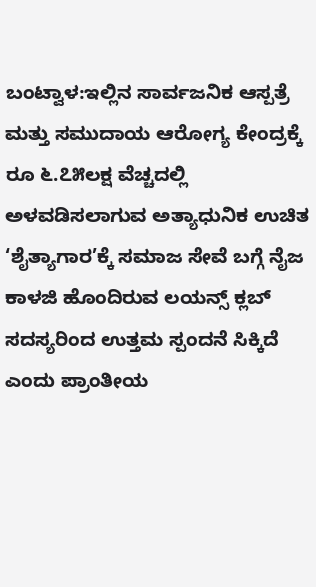ಬಂಟ್ವಾಳ:ಇಲ್ಲಿನ ಸಾರ್ವಜನಿಕ ಆಸ್ಪತ್ರೆ ಮತ್ತು ಸಮುದಾಯ ಆರೋಗ್ಯ ಕೇಂದ್ರಕ್ಕೆ ರೂ ೬.೭೫ಲಕ್ಷ ವೆಚ್ಚದಲ್ಲಿ ಅಳವಡಿಸಲಾಗುವ ಅತ್ಯಾಧುನಿಕ ಉಚಿತ ‘ಶೈತ್ಯಾಗಾರ’ಕ್ಕೆ ಸಮಾಜ ಸೇವೆ ಬಗ್ಗೆ ನೈಜ ಕಾಳಜಿ ಹೊಂದಿರುವ ಲಯನ್ಸ್ ಕ್ಲಬ್ ಸದಸ್ಯರಿಂದ ಉತ್ತಮ ಸ್ಪಂದನೆ ಸಿಕ್ಕಿದೆ ಎಂದು ಪ್ರಾಂತೀಯ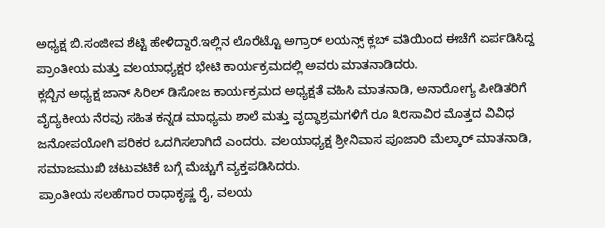ಅಧ್ಯಕ್ಷ ಬಿ.ಸಂಜೀವ ಶೆಟ್ಟಿ ಹೇಳಿದ್ದಾರೆ.ಇಲ್ಲಿನ ಲೊರೆಟ್ಟೊ ಅಗ್ರಾರ್ ಲಯನ್ಸ್ ಕ್ಲಬ್ ವತಿಯಿಂದ ಈಚೆಗೆ ಏರ್ಪಡಿಸಿದ್ದ ಪ್ರಾಂತೀಯ ಮತ್ತು ವಲಯಾಧ್ಯಕ್ಷರ ಭೇಟಿ ಕಾರ್ಯಕ್ರಮದಲ್ಲಿ ಅವರು ಮಾತನಾಡಿದರು.
ಕ್ಲಬ್ಬಿನ ಅಧ್ಯಕ್ಷ ಜಾನ್ ಸಿರಿಲ್ ಡಿಸೋಜ ಕಾರ್ಯಕ್ರಮದ ಅಧ್ಯಕ್ಷತೆ ವಹಿಸಿ ಮಾತನಾಡಿ, ಅನಾರೋಗ್ಯ ಪೀಡಿತರಿಗೆ ವೈದ್ಯಕೀಯ ನೆರವು ಸಹಿತ ಕನ್ನಡ ಮಾಧ್ಯಮ ಶಾಲೆ ಮತ್ತು ವೃದ್ಧಾಶ್ರಮಗಳಿಗೆ ರೂ ೩೮ಸಾವಿರ ಮೊತ್ತದ ವಿವಿಧ ಜನೋಪಯೋಗಿ ಪರಿಕರ ಒದಗಿಸಲಾಗಿದೆ ಎಂದರು. ವಲಯಾಧ್ಯಕ್ಷ ಶ್ರೀನಿವಾಸ ಪೂಜಾರಿ ಮೆಲ್ಕಾರ್ ಮಾತನಾಡಿ, ಸಮಾಜಮುಖಿ ಚಟುವಟಿಕೆ ಬಗ್ಗೆ ಮೆಚ್ಚುಗೆ ವ್ಯಕ್ತಪಡಿಸಿದರು.
ಪ್ರಾಂತೀಯ ಸಲಹೆಗಾರ ರಾಧಾಕೃಷ್ಣ ರೈ, ವಲಯ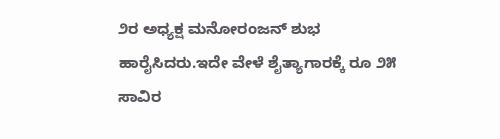೨ರ ಅಧ್ಯಕ್ಷ ಮನೋರಂಜನ್ ಶುಭ ಹಾರೈಸಿದರು.ಇದೇ ವೇಳೆ ಶೈತ್ಯಾಗಾರಕ್ಕೆ ರೂ ೨೫ ಸಾವಿರ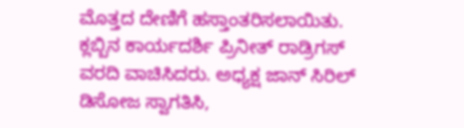ಮೊತ್ತದ ದೇಣಿಗೆ ಹಸ್ತಾಂತರಿಸಲಾಯಿತು. ಕ್ಲಬ್ಬಿನ ಕಾರ್ಯದರ್ಶಿ ಪ್ರಿನೀತ್ ರಾಡ್ರಿಗಸ್ ವರದಿ ವಾಚಿಸಿದರು. ಅಧ್ಯಕ್ಷ ಜಾನ್ ಸಿರಿಲ್ ಡಿಸೋಜ ಸ್ವಾಗತಿಸಿ,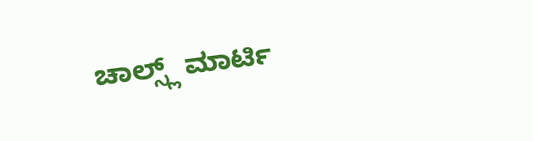ಚಾಲ್ಸ್ಲ್ ಮಾರ್ಟಿ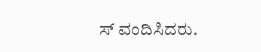ಸ್ ವಂದಿಸಿದರು.